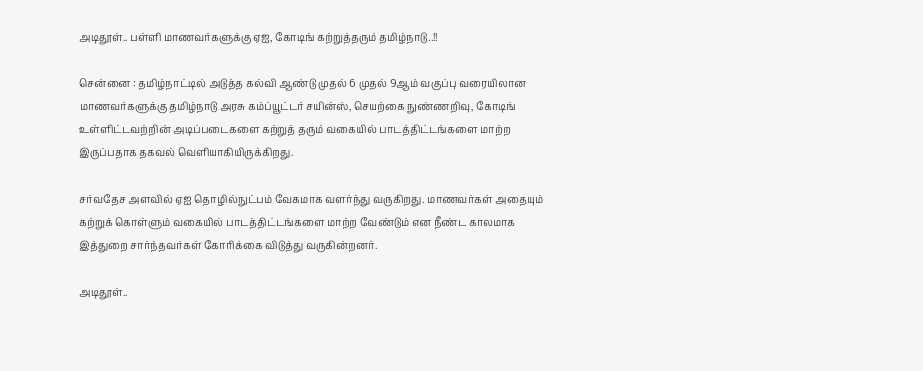அடிதூள்.. பள்ளி மாணவர்களுக்கு ஏஐ, கோடிங் கற்றுத்தரும் தமிழ்நாடு..!!

சென்னை : தமிழ்நாட்டில் அடுத்த கல்வி ஆண்டு முதல் 6 முதல் 9ஆம் வகுப்பு வரையிலான மாணவர்களுக்கு தமிழ்நாடு அரசு கம்ப்யூட்டர் சயின்ஸ், செயற்கை நுண்ணறிவு, கோடிங் உள்ளிட்டவற்றின் அடிப்படைகளை கற்றுத் தரும் வகையில் பாடத்திட்டங்களை மாற்ற இருப்பதாக தகவல் வெளியாகியிருக்கிறது.

சர்வதேச அளவில் ஏஐ தொழில்நுட்பம் வேகமாக வளர்ந்து வருகிறது. மாணவர்கள் அதையும் கற்றுக் கொள்ளும் வகையில் பாடத்திட்டங்களை மாற்ற வேண்டும் என நீண்ட காலமாக இத்துறை சார்ந்தவர்கள் கோரிக்கை விடுத்து வருகின்றனர்.

அடிதூள்..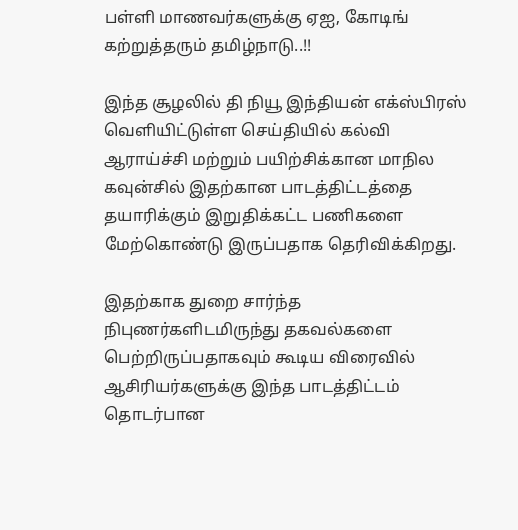பள்ளி மாணவர்களுக்கு ஏஐ, கோடிங் கற்றுத்தரும் தமிழ்நாடு..!!

இந்த சூழலில் தி நியூ இந்தியன் எக்ஸ்பிரஸ் வெளியிட்டுள்ள செய்தியில் கல்வி ஆராய்ச்சி மற்றும் பயிற்சிக்கான மாநில கவுன்சில் இதற்கான பாடத்திட்டத்தை தயாரிக்கும் இறுதிக்கட்ட பணிகளை மேற்கொண்டு இருப்பதாக தெரிவிக்கிறது.

இதற்காக துறை சார்ந்த நிபுணர்களிடமிருந்து தகவல்களை பெற்றிருப்பதாகவும் கூடிய விரைவில் ஆசிரியர்களுக்கு இந்த பாடத்திட்டம் தொடர்பான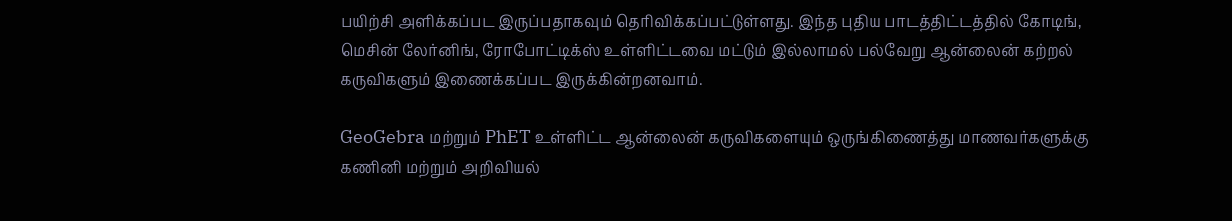பயிற்சி அளிக்கப்பட இருப்பதாகவும் தெரிவிக்கப்பட்டுள்ளது. இந்த புதிய பாடத்திட்டத்தில் கோடிங், மெசின் லேர்னிங், ரோபோட்டிக்ஸ் உள்ளிட்டவை மட்டும் இல்லாமல் பல்வேறு ஆன்லைன் கற்றல் கருவிகளும் இணைக்கப்பட இருக்கின்றனவாம்.

GeoGebra மற்றும் PhET உள்ளிட்ட ஆன்லைன் கருவிகளையும் ஒருங்கிணைத்து மாணவர்களுக்கு கணினி மற்றும் அறிவியல்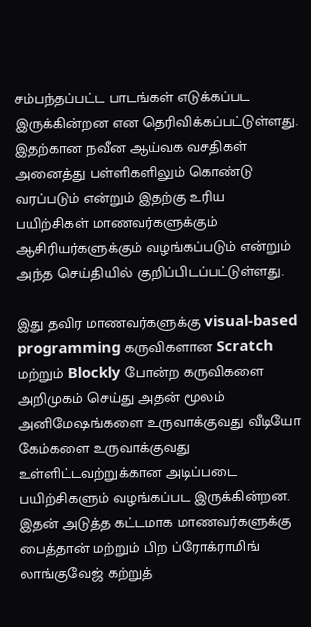சம்பந்தப்பட்ட பாடங்கள் எடுக்கப்பட இருக்கின்றன என தெரிவிக்கப்பட்டுள்ளது. இதற்கான நவீன ஆய்வக வசதிகள் அனைத்து பள்ளிகளிலும் கொண்டு வரப்படும் என்றும் இதற்கு உரிய பயிற்சிகள் மாணவர்களுக்கும் ஆசிரியர்களுக்கும் வழங்கப்படும் என்றும் அந்த செய்தியில் குறிப்பிடப்பட்டுள்ளது.

இது தவிர மாணவர்களுக்கு visual-based programming கருவிகளான Scratch மற்றும் Blockly போன்ற கருவிகளை அறிமுகம் செய்து அதன் மூலம் அனிமேஷங்களை உருவாக்குவது வீடியோ கேம்களை உருவாக்குவது உள்ளிட்டவற்றுக்கான அடிப்படை பயிற்சிகளும் வழங்கப்பட இருக்கின்றன. இதன் அடுத்த கட்டமாக மாணவர்களுக்கு பைத்தான் மற்றும் பிற ப்ரோக்ராமிங் லாங்குவேஜ் கற்றுத்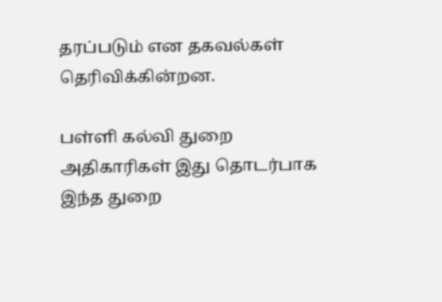தரப்படும் என தகவல்கள் தெரிவிக்கின்றன.

பள்ளி கல்வி துறை அதிகாரிகள் இது தொடர்பாக இந்த துறை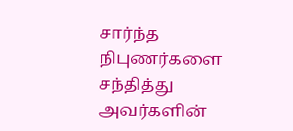சார்ந்த நிபுணர்களை சந்தித்து அவர்களின்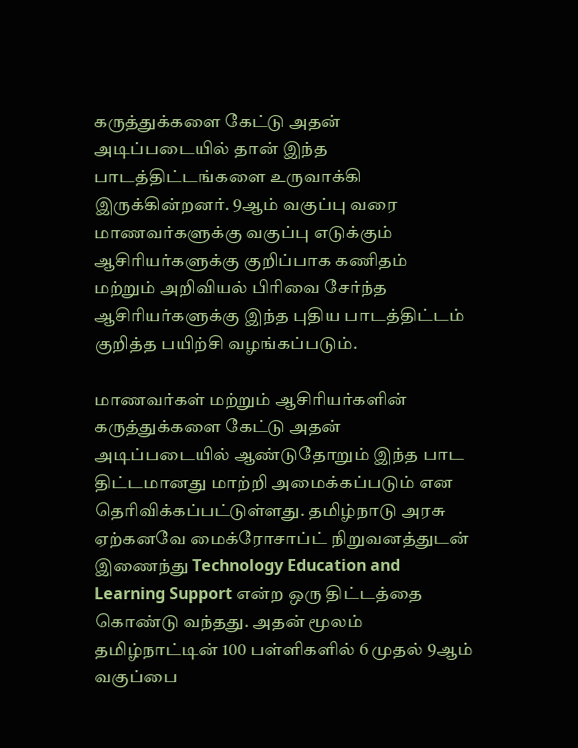கருத்துக்களை கேட்டு அதன் அடிப்படையில் தான் இந்த பாடத்திட்டங்களை உருவாக்கி இருக்கின்றனர். 9ஆம் வகுப்பு வரை மாணவர்களுக்கு வகுப்பு எடுக்கும் ஆசிரியர்களுக்கு குறிப்பாக கணிதம் மற்றும் அறிவியல் பிரிவை சேர்ந்த ஆசிரியர்களுக்கு இந்த புதிய பாடத்திட்டம் குறித்த பயிற்சி வழங்கப்படும்.

மாணவர்கள் மற்றும் ஆசிரியர்களின் கருத்துக்களை கேட்டு அதன் அடிப்படையில் ஆண்டுதோறும் இந்த பாட திட்டமானது மாற்றி அமைக்கப்படும் என தெரிவிக்கப்பட்டுள்ளது. தமிழ்நாடு அரசு ஏற்கனவே மைக்ரோசாப்ட் நிறுவனத்துடன் இணைந்து Technology Education and Learning Support என்ற ஒரு திட்டத்தை கொண்டு வந்தது. அதன் மூலம் தமிழ்நாட்டின் 100 பள்ளிகளில் 6 முதல் 9ஆம் வகுப்பை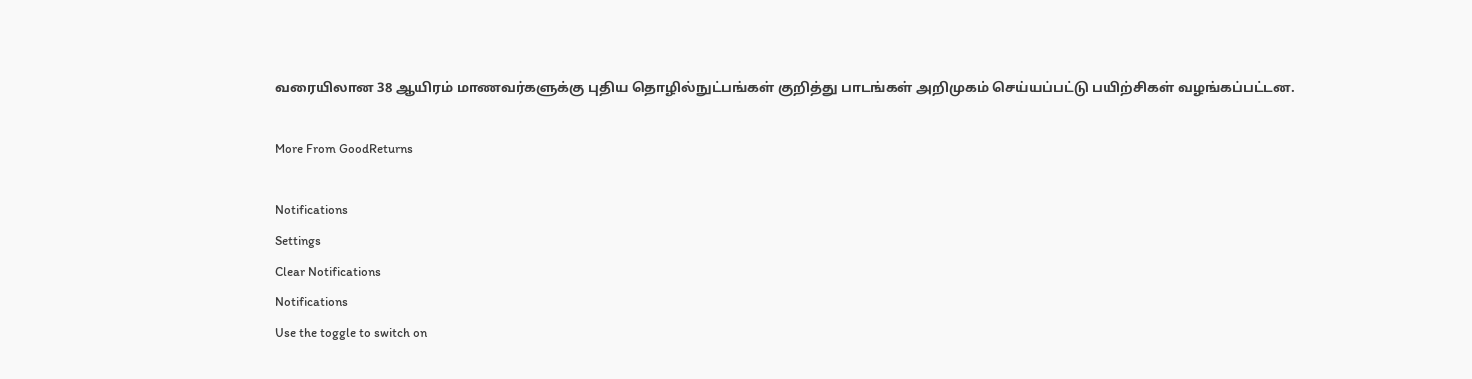வரையிலான 38 ஆயிரம் மாணவர்களுக்கு புதிய தொழில்நுட்பங்கள் குறித்து பாடங்கள் அறிமுகம் செய்யப்பட்டு பயிற்சிகள் வழங்கப்பட்டன.

More From GoodReturns

Notifications
Settings
Clear Notifications
Notifications
Use the toggle to switch on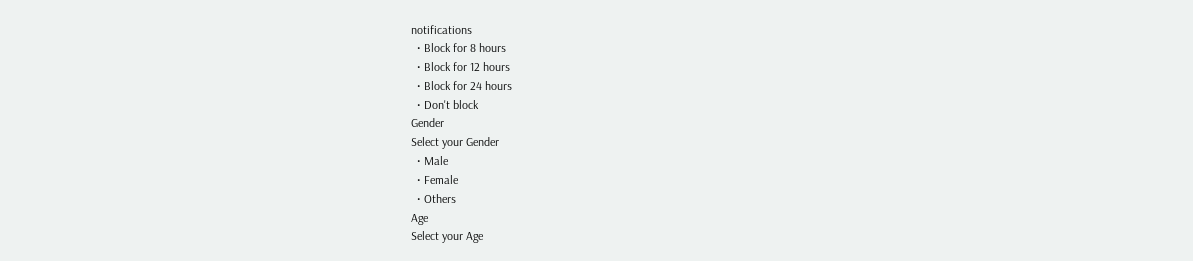notifications
  • Block for 8 hours
  • Block for 12 hours
  • Block for 24 hours
  • Don't block
Gender
Select your Gender
  • Male
  • Female
  • Others
Age
Select your Age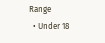Range
  • Under 18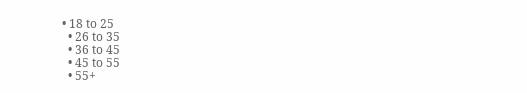• 18 to 25
  • 26 to 35
  • 36 to 45
  • 45 to 55
  • 55+